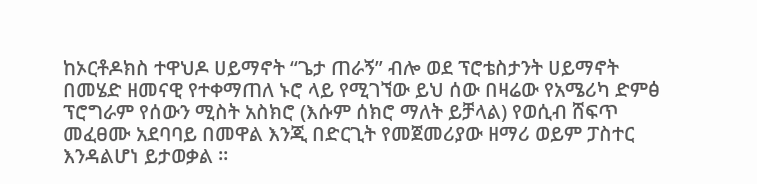ከኦርቶዶክስ ተዋህዶ ሀይማኖት “ጌታ ጠራኝ” ብሎ ወደ ፕሮቴስታንት ሀይማኖት በመሄድ ዘመናዊ የተቀማጠለ ኑሮ ላይ የሚገኘው ይህ ሰው በዛሬው የአሜሪካ ድምፅ ፕሮግራም የሰውን ሚስት አስክሮ (እሱም ሰክሮ ማለት ይቻላል) የወሲብ ሸፍጥ መፈፀሙ አደባባይ በመዋል እንጂ በድርጊት የመጀመሪያው ዘማሪ ወይም ፓስተር እንዳልሆነ ይታወቃል ።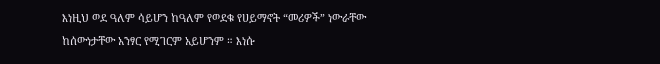እነዚህ ወደ ዓለም ሳይሆን ከዓለም የወደቁ የሀይማኖት “መሪዎች” ነውራቸው ከሰውነታቸው አንፃር የሚገርም አይሆንም ። እነሱ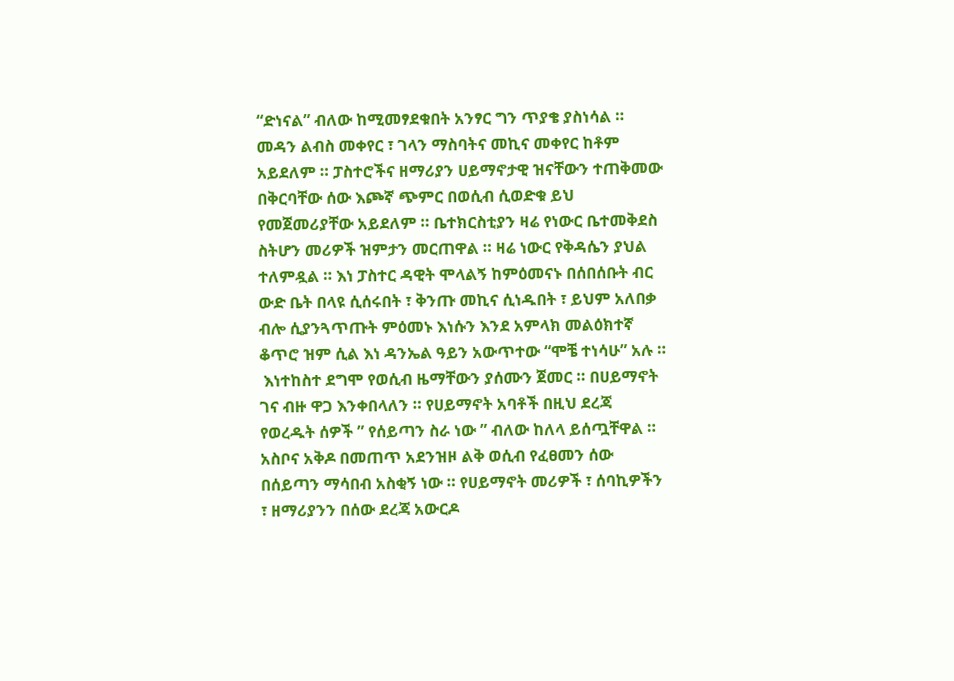“ድነናል” ብለው ከሚመፃደቁበት አንፃር ግን ጥያቄ ያስነሳል ። መዳን ልብስ መቀየር ፣ ገላን ማስባትና መኪና መቀየር ከቶም አይደለም ። ፓስተሮችና ዘማሪያን ሀይማኖታዊ ዝናቸውን ተጠቅመው በቅርባቸው ሰው እጮኛ ጭምር በወሲብ ሲወድቁ ይህ የመጀመሪያቸው አይደለም ። ቤተክርስቲያን ዛሬ የነውር ቤተመቅደስ ስትሆን መሪዎች ዝምታን መርጠዋል ። ዛሬ ነውር የቅዳሴን ያህል ተለምዷል ። እነ ፓስተር ዳዊት ሞላልኝ ከምዕመናኑ በሰበሰቡት ብር ውድ ቤት በላዩ ሲሰሩበት ፣ ቅንጡ መኪና ሲነዱበት ፣ ይህም አለበቃ ብሎ ሲያንጓጥጡት ምዕመኑ እነሱን እንደ አምላክ መልዕክተኛ ቆጥሮ ዝም ሲል እነ ዳንኤል ዓይን አውጥተው “ሞቼ ተነሳሁ” አሉ ።
 እነተከስተ ደግሞ የወሲብ ዜማቸውን ያሰሙን ጀመር ። በሀይማኖት ገና ብዙ ዋጋ እንቀበላለን ። የሀይማኖት አባቶች በዚህ ደረጃ የወረዱት ሰዎች ” የሰይጣን ስራ ነው ” ብለው ከለላ ይሰጧቸዋል ። አስቦና አቅዶ በመጠጥ አደንዝዞ ልቅ ወሲብ የፈፀመን ሰው በሰይጣን ማሳበብ አስቂኝ ነው ። የሀይማኖት መሪዎች ፣ ሰባኪዎችን ፣ ዘማሪያንን በሰው ደረጃ አውርዶ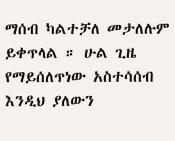ማሰብ ካልተቻለ መታለሉም ይቀጥላል ። ሁል ጊዜ የማይሰለጥነው አስተሳሰብ እንዲህ ያለውን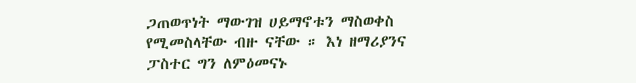ጋጠወጥነት ማውገዝ ሀይማኖቱን ማስወቀስ የሚመስላቸው ብዙ ናቸው ። እነ ዘማሪያንና ፓስተር ግን ለምዕመናኑ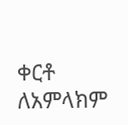ቀርቶ ለአምላክም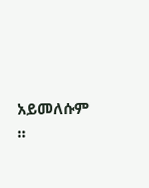አይመለሱም ።